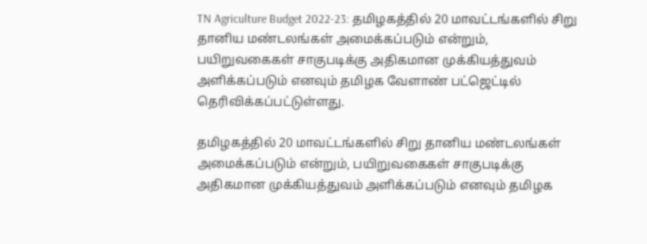TN Agriculture Budget 2022-23: தமிழகத்தில் 20 மாவட்டங்களில் சிறு தானிய மண்டலங்கள் அமைக்கப்படும் என்றும், பயிறுவகைகள் சாகுபடிக்கு அதிகமான முக்கியத்துவம் அளிக்கப்படும் எனவும் தமிழக வேளாண் பட்ஜெட்டில் தெரிவிக்கப்பட்டுள்ளது.

தமிழகத்தில் 20 மாவட்டங்களில் சிறு தானிய மண்டலங்கள் அமைக்கப்படும் என்றும், பயிறுவகைகள் சாகுபடிக்கு அதிகமான முக்கியத்துவம் அளிக்கப்படும் எனவும் தமிழக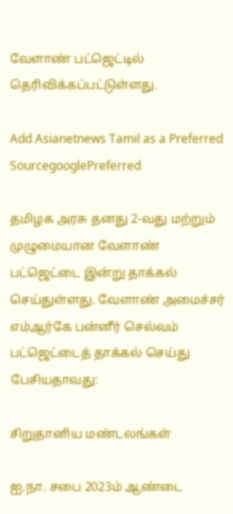வேளாண் பட்ஜெட்டில் தெரிவிக்கப்பட்டுள்ளது.

Add Asianetnews Tamil as a Preferred SourcegooglePreferred

தமிழக அரசு தனது 2-வது மற்றும் முழுமையான வேளாண் பட்ஜெட்டை இன்று தாக்கல் செய்துள்ளது. வேளாண் அமைச்சர் எம்ஆர்கே பன்னீர் செல்வம் பட்ஜெட்டைத் தாக்கல் செய்து பேசியதாவது:

சிறுதானிய மண்டலங்கள்

ஐ.நா. சபை 2023ம் ஆண்டை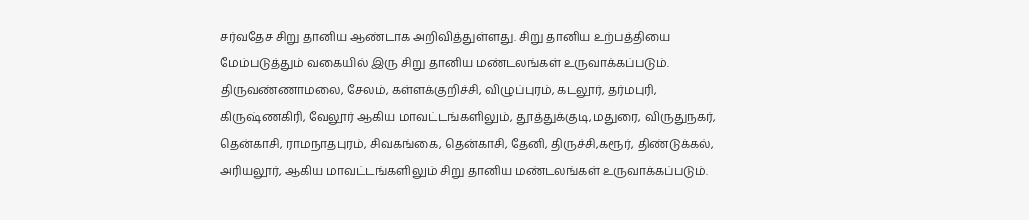சர்வதேச சிறு தானிய ஆண்டாக அறிவித்துள்ளது. சிறு தானிய உற்பத்தியை மேம்படுத்தும் வகையில் இரு சிறு தானிய மண்டலங்கள் உருவாக்கப்படும். திருவண்ணாமலை, சேலம், கள்ளக்குறிச்சி, விழுப்புரம், கடலூர், தர்மபுரி, கிருஷ்ணகிரி, வேலூர் ஆகிய மாவட்டங்களிலும், தூத்துக்குடி,மதுரை, விருதுநகர், தென்காசி, ராமநாதபுரம், சிவகங்கை, தென்காசி, தேனி, திருச்சி,கரூர், திண்டுக்கல், அரியலூர், ஆகிய மாவட்டங்களிலும் சிறு தானிய மண்டலங்கள் உருவாக்கப்படும்.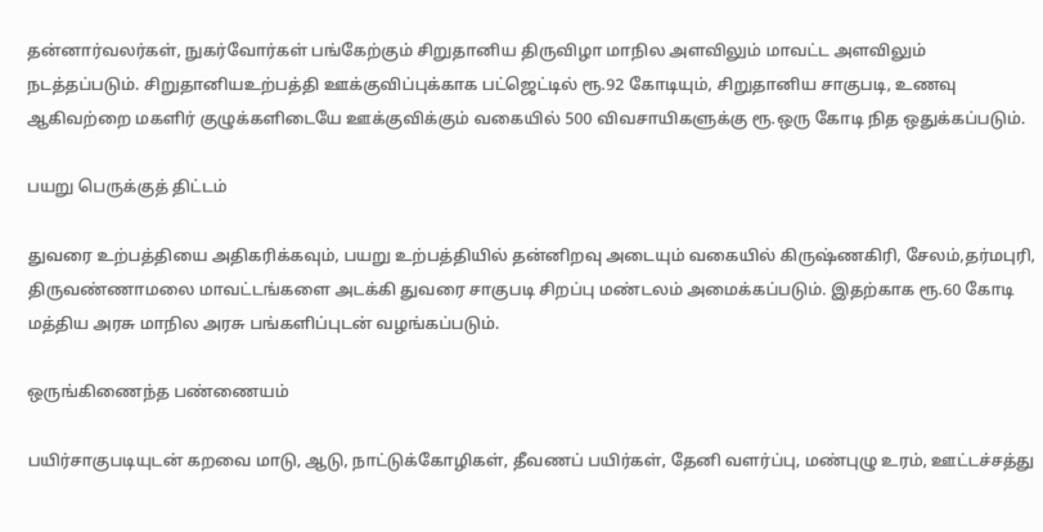தன்னார்வலர்கள், நுகர்வோர்கள் பங்கேற்கும் சிறுதானிய திருவிழா மாநில அளவிலும் மாவட்ட அளவிலும் நடத்தப்படும். சிறுதானியஉற்பத்தி ஊக்குவிப்புக்காக பட்ஜெட்டில் ரூ.92 கோடியும், சிறுதானிய சாகுபடி, உணவு ஆகிவற்றை மகளிர் குழுக்களிடையே ஊக்குவிக்கும் வகையில் 500 விவசாயிகளுக்கு ரூ.ஒரு கோடி நித ஒதுக்கப்படும்.

பயறு பெருக்குத் திட்டம்

துவரை உற்பத்தியை அதிகரிக்கவும், பயறு உற்பத்தியில் தன்னிறவு அடையும் வகையில் கிருஷ்ணகிரி, சேலம்,தர்மபுரி, திருவண்ணாமலை மாவட்டங்களை அடக்கி துவரை சாகுபடி சிறப்பு மண்டலம் அமைக்கப்படும். இதற்காக ரூ.60 கோடி மத்திய அரசு மாநில அரசு பங்களிப்புடன் வழங்கப்படும்.

ஒருங்கிணைந்த பண்ணையம்

பயிர்சாகுபடியுடன் கறவை மாடு, ஆடு, நாட்டுக்கோழிகள், தீவணப் பயிர்கள், தேனி வளர்ப்பு, மண்புழு உரம், ஊட்டச்சத்து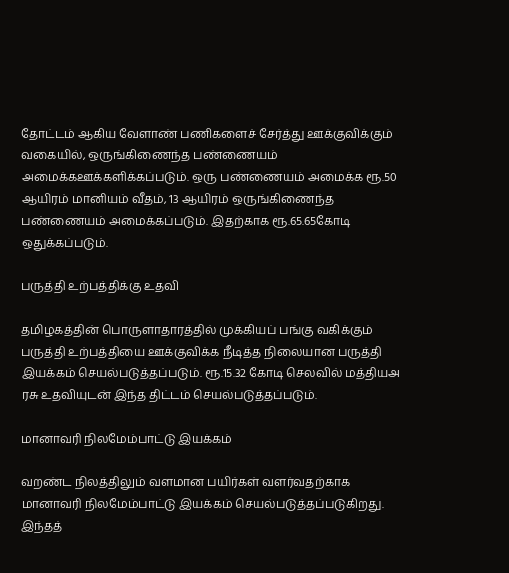தோட்டம் ஆகிய வேளாண் பணிகளைச் சேர்த்து ஊக்குவிக்கும் வகையில், ஒருங்கிணைந்த பண்ணையம் அமைக்கஊக்களிக்கப்படும். ஒரு பண்ணையம் அமைக்க ரூ.50 ஆயிரம் மானியம் வீதம், 13 ஆயிரம் ஒருங்கிணைந்த பண்ணையம் அமைக்கப்படும். இதற்காக ரூ.65.65கோடி ஒதுக்கப்படும்.

பருத்தி உற்பத்திக்கு உதவி

தமிழகத்தின் பொருளாதாரத்தில் முக்கியப் பங்கு வகிக்கும் பருத்தி உற்பத்தியை ஊக்குவிக்க நீடித்த நிலையான பருத்தி இயக்கம் செயல்படுத்தப்படும். ரூ.15.32 கோடி செலவில் மத்தியஅ ரசு உதவியுடன் இந்த திட்டம் செயல்படுத்தப்படும்.

மானாவரி நிலமேம்பாட்டு இயக்கம்

வறண்ட நிலத்திலும் வளமான பயிர்கள் வளர்வதற்காக மானாவரி நிலமேம்பாட்டு இயக்கம் செயல்படுத்தப்படுகிறது. இந்தத்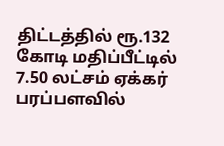திட்டத்தில் ரூ.132 கோடி மதிப்பீட்டில் 7.50 லட்சம் ஏக்கர் பரப்பளவில்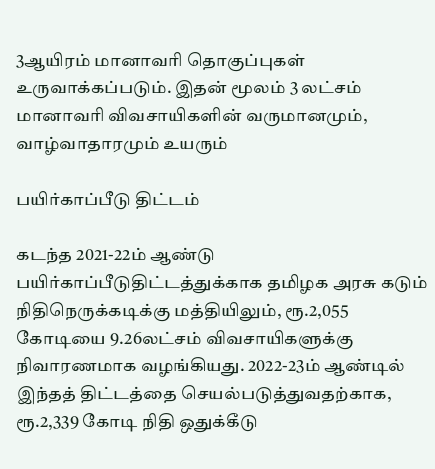3ஆயிரம் மானாவரி தொகுப்புகள் உருவாக்கப்படும். இதன் மூலம் 3 லட்சம் மானாவரி விவசாயிகளின் வருமானமும், வாழ்வாதாரமும் உயரும்

பயிர்காப்பீடு திட்டம்

கடந்த 2021-22ம் ஆண்டு பயிர்காப்பீடுதிட்டத்துக்காக தமிழக அரசு கடும் நிதிநெருக்கடிக்கு மத்தியிலும், ரூ.2,055 கோடியை 9.26லட்சம் விவசாயிகளுக்கு நிவாரணமாக வழங்கியது. 2022-23ம் ஆண்டில் இந்தத் திட்டத்தை செயல்படுத்துவதற்காக, ரூ.2,339 கோடி நிதி ஒதுக்கீடு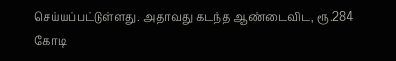செய்யப்பட்டுள்ளது. அதாவது கடந்த ஆண்டைவிட, ரூ.284 கோடி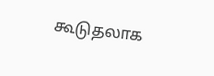கூடுதலாக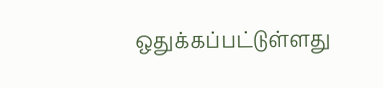ஒதுக்கப்பட்டுள்ளது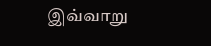இவ்வாறு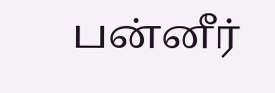பன்னீர்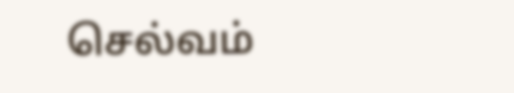செல்வம்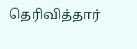தெரிவித்தார்